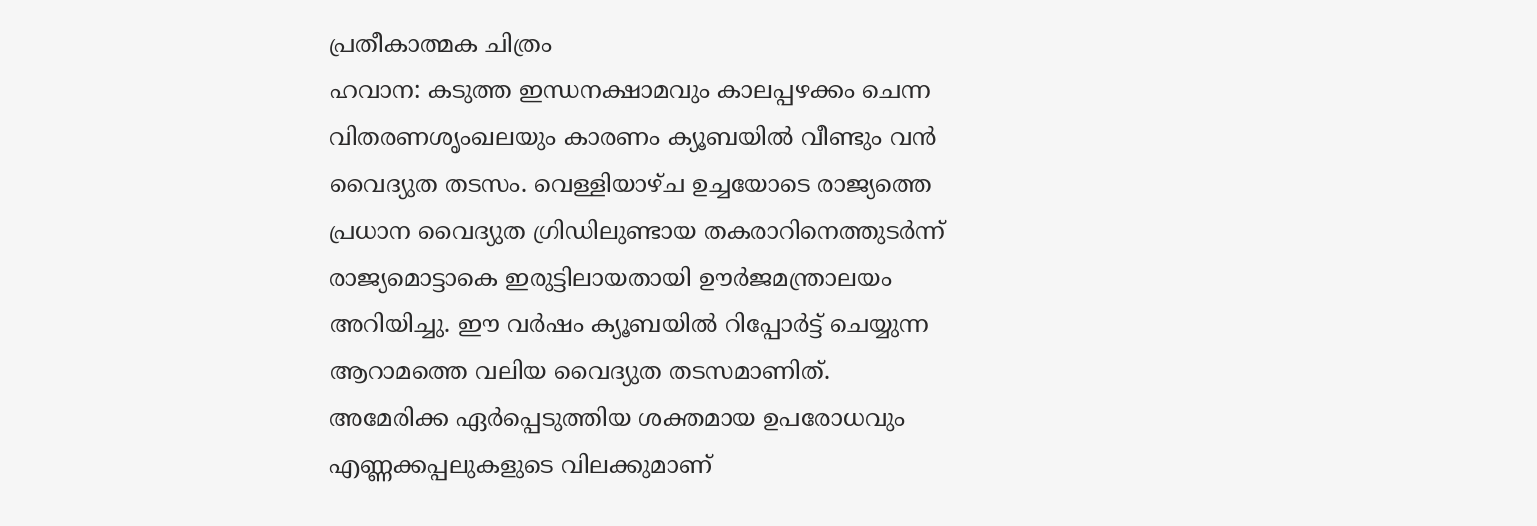പ്രതീകാത്മക ചിത്രം
ഹവാന: കടുത്ത ഇന്ധനക്ഷാമവും കാലപ്പഴക്കം ചെന്ന വിതരണശൃംഖലയും കാരണം ക്യൂബയിൽ വീണ്ടും വൻ വൈദ്യുത തടസം. വെള്ളിയാഴ്ച ഉച്ചയോടെ രാജ്യത്തെ പ്രധാന വൈദ്യുത ഗ്രിഡിലുണ്ടായ തകരാറിനെത്തുടർന്ന് രാജ്യമൊട്ടാകെ ഇരുട്ടിലായതായി ഊർജമന്ത്രാലയം അറിയിച്ചു. ഈ വർഷം ക്യൂബയിൽ റിപ്പോർട്ട് ചെയ്യുന്ന ആറാമത്തെ വലിയ വൈദ്യുത തടസമാണിത്.
അമേരിക്ക ഏർപ്പെടുത്തിയ ശക്തമായ ഉപരോധവും എണ്ണക്കപ്പലുകളുടെ വിലക്കുമാണ്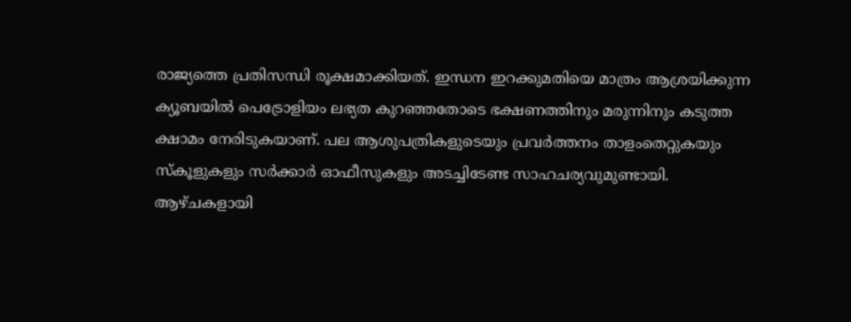രാജ്യത്തെ പ്രതിസന്ധി രൂക്ഷമാക്കിയത്. ഇന്ധന ഇറക്കുമതിയെ മാത്രം ആശ്രയിക്കുന്ന ക്യൂബയിൽ പെട്രോളിയം ലഭ്യത കുറഞ്ഞതോടെ ഭക്ഷണത്തിനും മരുന്നിനും കടുത്ത ക്ഷാമം നേരിടുകയാണ്. പല ആശുപത്രികളുടെയും പ്രവർത്തനം താളംതെറ്റുകയും സ്കൂളുകളും സർക്കാർ ഓഫീസുകളും അടച്ചിടേണ്ട സാഹചര്യവുമുണ്ടായി.
ആഴ്ചകളായി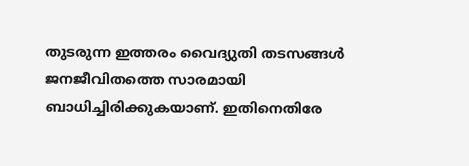തുടരുന്ന ഇത്തരം വൈദ്യുതി തടസങ്ങൾ ജനജീവിതത്തെ സാരമായി ബാധിച്ചിരിക്കുകയാണ്. ഇതിനെതിരേ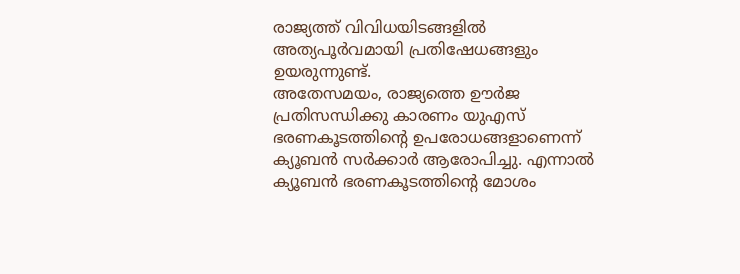രാജ്യത്ത് വിവിധയിടങ്ങളിൽ അത്യപൂർവമായി പ്രതിഷേധങ്ങളും ഉയരുന്നുണ്ട്.
അതേസമയം, രാജ്യത്തെ ഊർജ പ്രതിസന്ധിക്കു കാരണം യുഎസ് ഭരണകൂടത്തിന്റെ ഉപരോധങ്ങളാണെന്ന് ക്യൂബൻ സർക്കാർ ആരോപിച്ചു. എന്നാൽ ക്യൂബൻ ഭരണകൂടത്തിന്റെ മോശം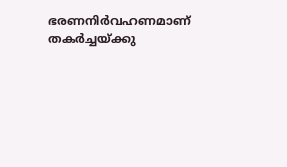ഭരണനിർവഹണമാണ് തകർച്ചയ്ക്കു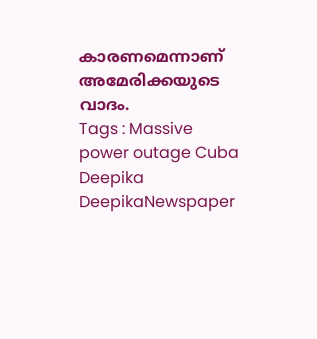കാരണമെന്നാണ് അമേരിക്കയുടെ വാദം.
Tags : Massive power outage Cuba Deepika DeepikaNewspaper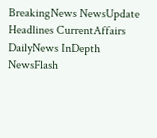BreakingNews NewsUpdate Headlines CurrentAffairs DailyNews InDepth NewsFlash